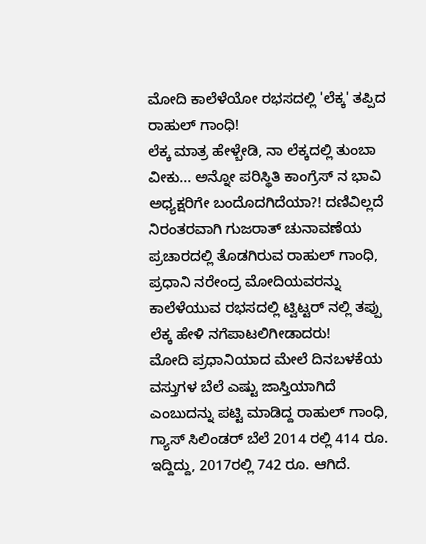ಮೋದಿ ಕಾಲೆಳೆಯೋ ರಭಸದಲ್ಲಿ 'ಲೆಕ್ಕ' ತಪ್ಪಿದ ರಾಹುಲ್ ಗಾಂಧಿ!
ಲೆಕ್ಕ ಮಾತ್ರ ಹೇಳ್ಬೇಡಿ, ನಾ ಲೆಕ್ಕದಲ್ಲಿ ತುಂಬಾ ವೀಕು... ಅನ್ನೋ ಪರಿಸ್ಥಿತಿ ಕಾಂಗ್ರೆಸ್ ನ ಭಾವಿ ಅಧ್ಯಕ್ಷರಿಗೇ ಬಂದೊದಗಿದೆಯಾ?! ದಣಿವಿಲ್ಲದೆ ನಿರಂತರವಾಗಿ ಗುಜರಾತ್ ಚುನಾವಣೆಯ ಪ್ರಚಾರದಲ್ಲಿ ತೊಡಗಿರುವ ರಾಹುಲ್ ಗಾಂಧಿ, ಪ್ರಧಾನಿ ನರೇಂದ್ರ ಮೋದಿಯವರನ್ನು ಕಾಲೆಳೆಯುವ ರಭಸದಲ್ಲಿ ಟ್ವಿಟ್ಟರ್ ನಲ್ಲಿ ತಪ್ಪು ಲೆಕ್ಕ ಹೇಳಿ ನಗೆಪಾಟಲಿಗೀಡಾದರು!
ಮೋದಿ ಪ್ರಧಾನಿಯಾದ ಮೇಲೆ ದಿನಬಳಕೆಯ ವಸ್ತುಗಳ ಬೆಲೆ ಎಷ್ಟು ಜಾಸ್ತಿಯಾಗಿದೆ ಎಂಬುದನ್ನು ಪಟ್ಟಿ ಮಾಡಿದ್ದ ರಾಹುಲ್ ಗಾಂಧಿ, ಗ್ಯಾಸ್ ಸಿಲಿಂಡರ್ ಬೆಲೆ 2014 ರಲ್ಲಿ 414 ರೂ. ಇದ್ದಿದ್ದು, 2017ರಲ್ಲಿ 742 ರೂ. ಆಗಿದೆ.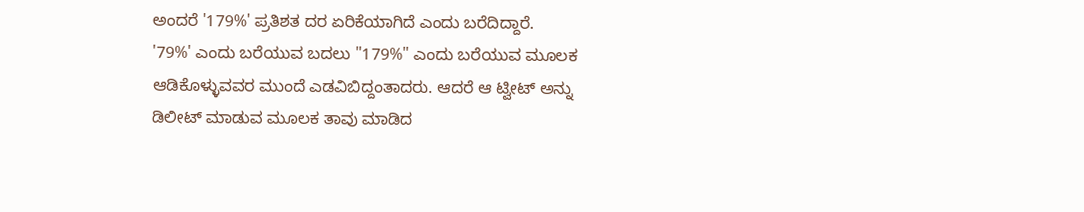ಅಂದರೆ '179%' ಪ್ರತಿಶತ ದರ ಏರಿಕೆಯಾಗಿದೆ ಎಂದು ಬರೆದಿದ್ದಾರೆ.
'79%' ಎಂದು ಬರೆಯುವ ಬದಲು "179%" ಎಂದು ಬರೆಯುವ ಮೂಲಕ ಆಡಿಕೊಳ್ಳುವವರ ಮುಂದೆ ಎಡವಿಬಿದ್ದಂತಾದರು. ಆದರೆ ಆ ಟ್ವೀಟ್ ಅನ್ನು ಡಿಲೀಟ್ ಮಾಡುವ ಮೂಲಕ ತಾವು ಮಾಡಿದ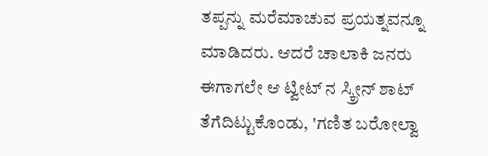ತಪ್ಪನ್ನು ಮರೆಮಾಚುವ ಪ್ರಯತ್ನವನ್ನೂ ಮಾಡಿದರು. ಆದರೆ ಚಾಲಾಕಿ ಜನರು ಈಗಾಗಲೇ ಆ ಟ್ವೀಟ್ ನ ಸ್ಕ್ರೀನ್ ಶಾಟ್ ತೆಗೆದಿಟ್ಟುಕೊಂಡು, 'ಗಣಿತ ಬರೋಲ್ವಾ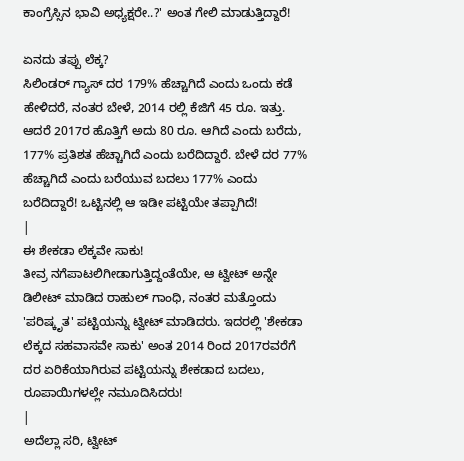ಕಾಂಗ್ರೆಸ್ಸಿನ ಭಾವಿ ಅಧ್ಯಕ್ಷರೇ..?' ಅಂತ ಗೇಲಿ ಮಾಡುತ್ತಿದ್ದಾರೆ!

ಏನದು ತಪ್ಪು ಲೆಕ್ಕ?
ಸಿಲಿಂಡರ್ ಗ್ಯಾಸ್ ದರ 179% ಹೆಚ್ಚಾಗಿದೆ ಎಂದು ಒಂದು ಕಡೆ ಹೇಳಿದರೆ, ನಂತರ ಬೇಳೆ, 2014 ರಲ್ಲಿ ಕೆಜಿಗೆ 45 ರೂ. ಇತ್ತು. ಆದರೆ 2017ರ ಹೊತ್ತಿಗೆ ಅದು 80 ರೂ. ಆಗಿದೆ ಎಂದು ಬರೆದು, 177% ಪ್ರತಿಶತ ಹೆಚ್ಚಾಗಿದೆ ಎಂದು ಬರೆದಿದ್ದಾರೆ. ಬೇಳೆ ದರ 77% ಹೆಚ್ಚಾಗಿದೆ ಎಂದು ಬರೆಯುವ ಬದಲು 177% ಎಂದು ಬರೆದಿದ್ದಾರೆ! ಒಟ್ಟಿನಲ್ಲಿ ಆ ಇಡೀ ಪಟ್ಟಿಯೇ ತಪ್ಪಾಗಿದೆ!
|
ಈ ಶೇಕಡಾ ಲೆಕ್ಕವೇ ಸಾಕು!
ತೀವ್ರ ನಗೆಪಾಟಲಿಗೀಡಾಗುತ್ತಿದ್ದಂತೆಯೇ, ಆ ಟ್ವೀಟ್ ಅನ್ನೇ ಡಿಲೀಟ್ ಮಾಡಿದ ರಾಹುಲ್ ಗಾಂಧಿ, ನಂತರ ಮತ್ತೊಂದು 'ಪರಿಷ್ಕೃತ' ಪಟ್ಟಿಯನ್ನು ಟ್ವೀಟ್ ಮಾಡಿದರು. ಇದರಲ್ಲಿ 'ಶೇಕಡಾ ಲೆಕ್ಕದ ಸಹವಾಸವೇ ಸಾಕು' ಅಂತ 2014 ರಿಂದ 2017ರವರೆಗೆ ದರ ಏರಿಕೆಯಾಗಿರುವ ಪಟ್ಟಿಯನ್ನು ಶೇಕಡಾದ ಬದಲು, ರೂಪಾಯಿಗಳಲ್ಲೇ ನಮೂದಿಸಿದರು!
|
ಅದೆಲ್ಲಾ ಸರಿ, ಟ್ವೀಟ್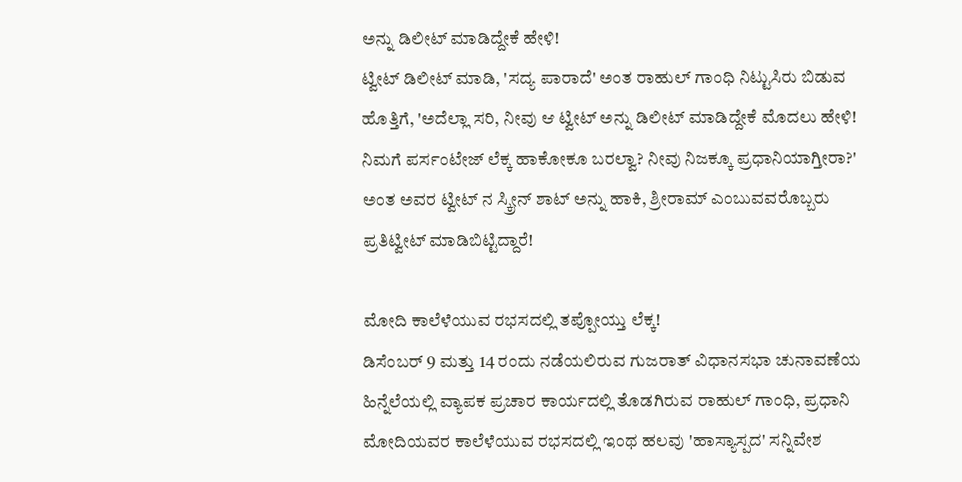ಅನ್ನು ಡಿಲೀಟ್ ಮಾಡಿದ್ದೇಕೆ ಹೇಳಿ!
ಟ್ವೀಟ್ ಡಿಲೀಟ್ ಮಾಡಿ, 'ಸದ್ಯ ಪಾರಾದೆ' ಅಂತ ರಾಹುಲ್ ಗಾಂಧಿ ನಿಟ್ಟುಸಿರು ಬಿಡುವ ಹೊತ್ತಿಗೆ, 'ಅದೆಲ್ಲಾ ಸರಿ, ನೀವು ಆ ಟ್ವೀಟ್ ಅನ್ನು ಡಿಲೀಟ್ ಮಾಡಿದ್ದೇಕೆ ಮೊದಲು ಹೇಳಿ! ನಿಮಗೆ ಪರ್ಸಂಟೇಜ್ ಲೆಕ್ಕ ಹಾಕೋಕೂ ಬರಲ್ವಾ? ನೀವು ನಿಜಕ್ಕೂ ಪ್ರಧಾನಿಯಾಗ್ತೀರಾ?' ಅಂತ ಅವರ ಟ್ವೀಟ್ ನ ಸ್ಕ್ರೀನ್ ಶಾಟ್ ಅನ್ನು ಹಾಕಿ, ಶ್ರೀರಾಮ್ ಎಂಬುವವರೊಬ್ಬರು ಪ್ರತಿಟ್ವೀಟ್ ಮಾಡಿಬಿಟ್ಟಿದ್ದಾರೆ!

ಮೋದಿ ಕಾಲೆಳೆಯುವ ರಭಸದಲ್ಲಿ ತಪ್ಪೋಯ್ತು ಲೆಕ್ಕ!
ಡಿಸೆಂಬರ್ 9 ಮತ್ತು 14 ರಂದು ನಡೆಯಲಿರುವ ಗುಜರಾತ್ ವಿಧಾನಸಭಾ ಚುನಾವಣೆಯ ಹಿನ್ನೆಲೆಯಲ್ಲಿ ವ್ಯಾಪಕ ಪ್ರಚಾರ ಕಾರ್ಯದಲ್ಲಿ ತೊಡಗಿರುವ ರಾಹುಲ್ ಗಾಂಧಿ, ಪ್ರಧಾನಿ ಮೋದಿಯವರ ಕಾಲೆಳೆಯುವ ರಭಸದಲ್ಲಿ ಇಂಥ ಹಲವು 'ಹಾಸ್ಯಾಸ್ಪದ' ಸನ್ನಿವೇಶ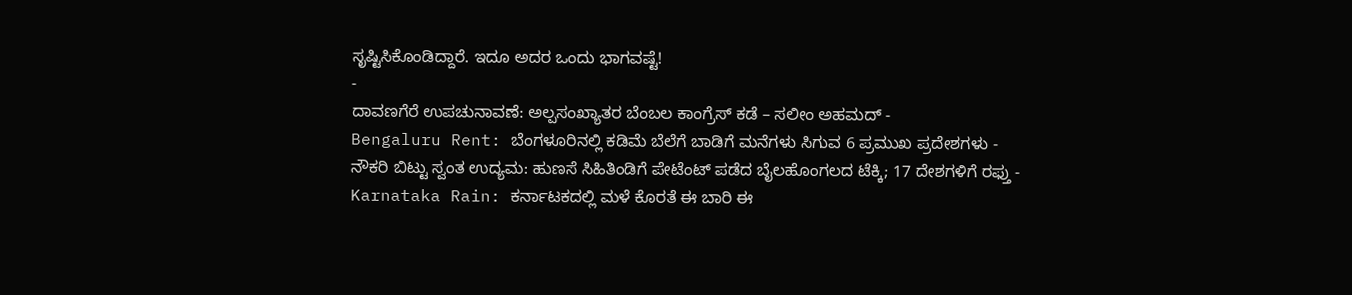ಸೃಷ್ಟಿಸಿಕೊಂಡಿದ್ದಾರೆ. ಇದೂ ಅದರ ಒಂದು ಭಾಗವಷ್ಟೆ!
-
ದಾವಣಗೆರೆ ಉಪಚುನಾವಣೆ: ಅಲ್ಪಸಂಖ್ಯಾತರ ಬೆಂಬಲ ಕಾಂಗ್ರೆಸ್ ಕಡೆ – ಸಲೀಂ ಅಹಮದ್ -
Bengaluru Rent: ಬೆಂಗಳೂರಿನಲ್ಲಿ ಕಡಿಮೆ ಬೆಲೆಗೆ ಬಾಡಿಗೆ ಮನೆಗಳು ಸಿಗುವ 6 ಪ್ರಮುಖ ಪ್ರದೇಶಗಳು -
ನೌಕರಿ ಬಿಟ್ಟು ಸ್ವಂತ ಉದ್ಯಮ: ಹುಣಸೆ ಸಿಹಿತಿಂಡಿಗೆ ಪೇಟೆಂಟ್ ಪಡೆದ ಬೈಲಹೊಂಗಲದ ಟೆಕ್ಕಿ; 17 ದೇಶಗಳಿಗೆ ರಫ್ತು -
Karnataka Rain: ಕರ್ನಾಟಕದಲ್ಲಿ ಮಳೆ ಕೊರತೆ ಈ ಬಾರಿ ಈ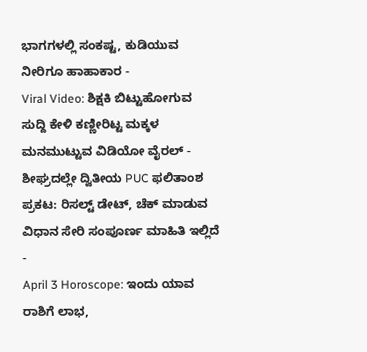ಭಾಗಗಳಲ್ಲಿ ಸಂಕಷ್ಟ, ಕುಡಿಯುವ ನೀರಿಗೂ ಹಾಹಾಕಾರ -
Viral Video: ಶಿಕ್ಷಕಿ ಬಿಟ್ಟುಹೋಗುವ ಸುದ್ದಿ ಕೇಳಿ ಕಣ್ಣೀರಿಟ್ಟ ಮಕ್ಕಳ ಮನಮುಟ್ಟುವ ವಿಡಿಯೋ ವೈರಲ್ -
ಶೀಘ್ರದಲ್ಲೇ ದ್ವಿತೀಯ PUC ಫಲಿತಾಂಶ ಪ್ರಕಟ: ರಿಸಲ್ಟ್ ಡೇಟ್, ಚೆಕ್ ಮಾಡುವ ವಿಧಾನ ಸೇರಿ ಸಂಪೂರ್ಣ ಮಾಹಿತಿ ಇಲ್ಲಿದೆ -
April 3 Horoscope: ಇಂದು ಯಾವ ರಾಶಿಗೆ ಲಾಭ,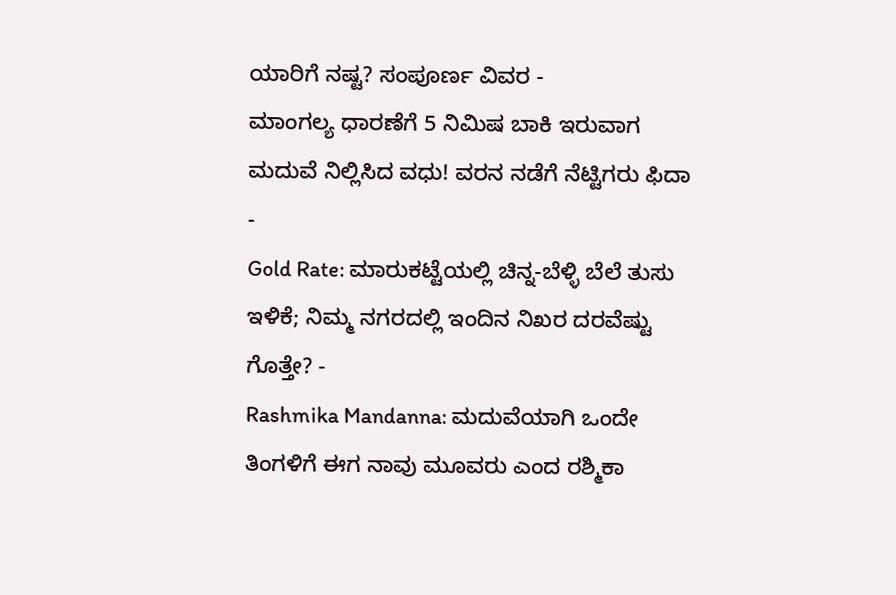ಯಾರಿಗೆ ನಷ್ಟ? ಸಂಪೂರ್ಣ ವಿವರ -
ಮಾಂಗಲ್ಯ ಧಾರಣೆಗೆ 5 ನಿಮಿಷ ಬಾಕಿ ಇರುವಾಗ ಮದುವೆ ನಿಲ್ಲಿಸಿದ ವಧು! ವರನ ನಡೆಗೆ ನೆಟ್ಟಿಗರು ಫಿದಾ -
Gold Rate: ಮಾರುಕಟ್ಟೆಯಲ್ಲಿ ಚಿನ್ನ-ಬೆಳ್ಳಿ ಬೆಲೆ ತುಸು ಇಳಿಕೆ; ನಿಮ್ಮ ನಗರದಲ್ಲಿ ಇಂದಿನ ನಿಖರ ದರವೆಷ್ಟು ಗೊತ್ತೇ? -
Rashmika Mandanna: ಮದುವೆಯಾಗಿ ಒಂದೇ ತಿಂಗಳಿಗೆ ಈಗ ನಾವು ಮೂವರು ಎಂದ ರಶ್ಮಿಕಾ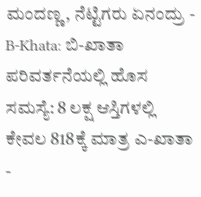ಮಂದಣ್ಣ, ನೆಟ್ಟಿಗರು ಏನಂದ್ರು -
B-Khata: ಬಿ-ಖಾತಾ ಪರಿವರ್ತನೆಯಲ್ಲಿ ಹೊಸ ಸಮಸ್ಯೆ: 8 ಲಕ್ಷ ಆಸ್ತಿಗಳಲ್ಲಿ ಕೇವಲ 818ಕ್ಕೆ ಮಾತ್ರ ಎ-ಖಾತಾ -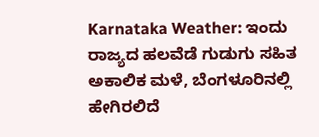Karnataka Weather: ಇಂದು ರಾಜ್ಯದ ಹಲವೆಡೆ ಗುಡುಗು ಸಹಿತ ಅಕಾಲಿಕ ಮಳೆ, ಬೆಂಗಳೂರಿನಲ್ಲಿ ಹೇಗಿರಲಿದೆ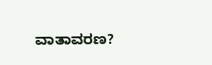ವಾತಾವರಣ?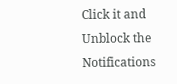Click it and Unblock the Notifications